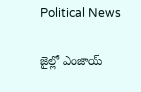Political News

జైల్లో ఎంజాయ్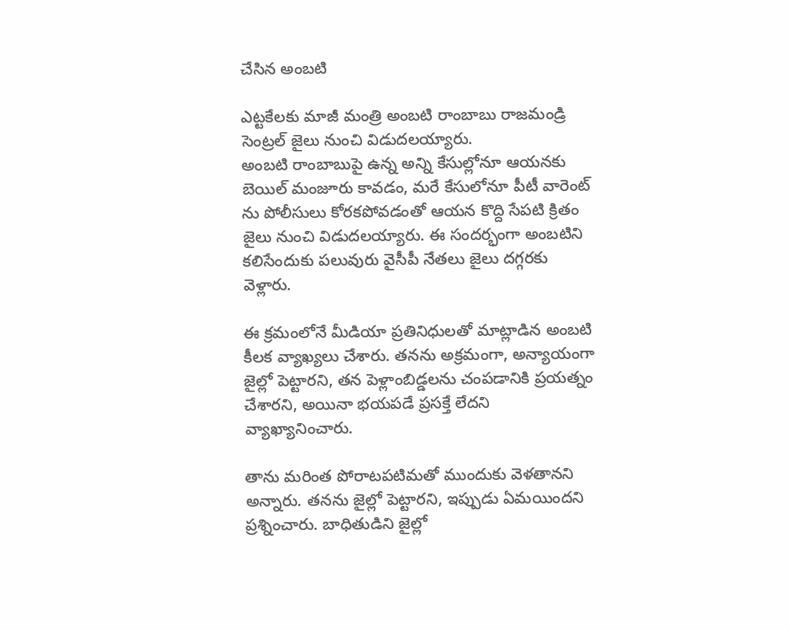చేసిన అంబటి

ఎట్టకేలకు మాజీ మంత్రి అంబటి రాంబాబు రాజమండ్రి సెంట్రల్ జైలు నుంచి విడుదలయ్యారు.
అంబటి రాంబాబుపై ఉన్న అన్ని కేసుల్లోనూ ఆయనకు బెయిల్ మంజూరు కావడం, మరే కేసులోనూ పీటీ వారెంట్ ను పోలీసులు కోరకపోవడంతో ఆయన కొద్ది సేపటి క్రితం జైలు నుంచి విడుదలయ్యారు. ఈ సందర్భంగా అంబటిని కలిసేందుకు పలువురు వైసీపీ నేతలు జైలు దగ్గరకు వెళ్లారు.

ఈ క్రమంలోనే మీడియా ప్రతినిధులతో మాట్లాడిన అంబటి కీలక వ్యాఖ్యలు చేశారు. తనను అక్రమంగా, అన్యాయంగా జైల్లో పెట్టారని, తన పెళ్లాంబిడ్డలను చంపడానికి ప్రయత్నం చేశారని, అయినా భయపడే ప్రసక్తే లేదని వ్యాఖ్యానించారు.

తాను మరింత పోరాటపటిమతో ముందుకు వెళతానని అన్నారు. తనను జైల్లో పెట్టారని, ఇప్పుడు ఏమయిందని ప్రశ్నించారు. బాధితుడిని జైల్లో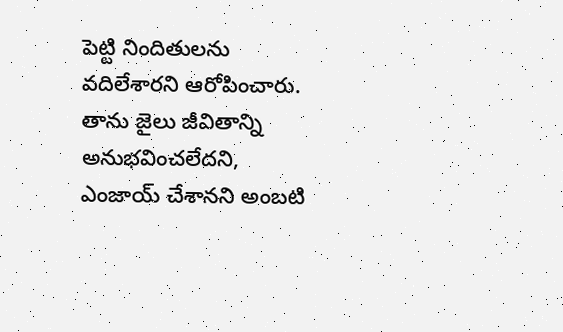పెట్టి నిందితులను వదిలేశారని ఆరోపించారు. తాను జైలు జీవితాన్ని అనుభవించలేదని, ఎంజాయ్ చేశానని అంబటి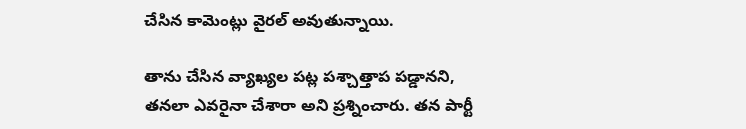చేసిన కామెంట్లు వైరల్ అవుతున్నాయి.

తాను చేసిన వ్యాఖ్యల పట్ల పశ్చాత్తాప పడ్డానని, తనలా ఎవరైనా చేశారా అని ప్రశ్నించారు. తన పార్టీ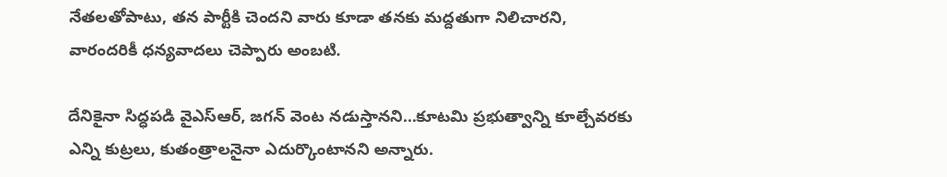నేతలతోపాటు, తన పార్టీకి చెందని వారు కూడా తనకు మద్దతుగా నిలిచారని, వారందరికీ ధన్యవాదలు చెప్పారు అంబటి.

దేనికైనా సిద్ధపడి వైఎస్ఆర్, జగన్ వెంట నడుస్తానని…కూటమి ప్రభుత్వాన్ని కూల్చేవరకు ఎన్ని కుట్రలు, కుతంత్రాలనైనా ఎదుర్కొంటానని అన్నారు.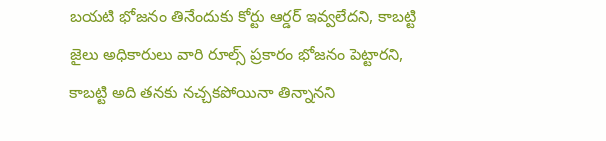బయటి భోజనం తినేందుకు కోర్టు ఆర్డర్ ఇవ్వలేదని, కాబట్టి జైలు అధికారులు వారి రూల్స్ ప్రకారం భోజనం పెట్టారని, కాబట్టి అది తనకు నచ్చకపోయినా తిన్నానని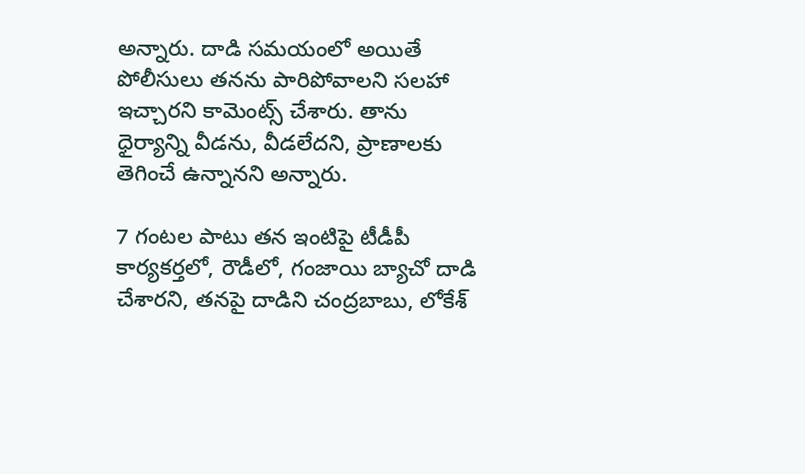అన్నారు. దాడి సమయంలో అయితే పోలీసులు తనను పారిపోవాలని సలహా ఇచ్చారని కామెంట్స్ చేశారు. తాను ధైర్యాన్ని వీడను, వీడలేదని, ప్రాణాలకు తెగించే ఉన్నానని అన్నారు.

7 గంటల పాటు తన ఇంటిపై టీడీపీ కార్యకర్తలో, రౌడీలో, గంజాయి బ్యాచో దాడి చేశారని, తనపై దాడిని చంద్రబాబు, లోకేశ్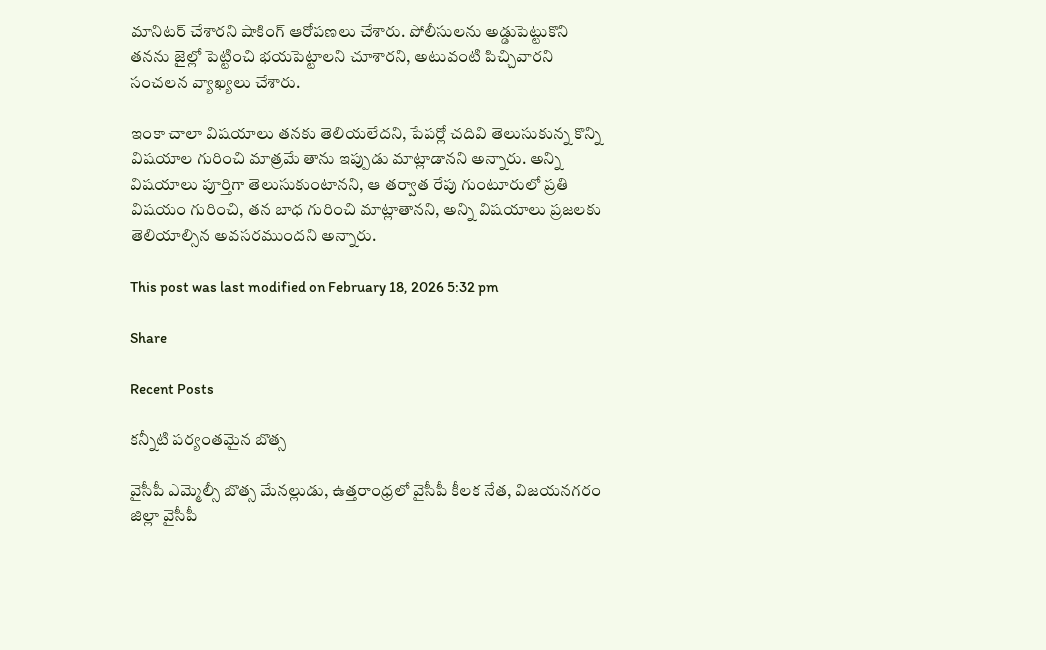మానిటర్ చేశారని షాకింగ్ ఆరోపణలు చేశారు. పోలీసులను అడ్డుపెట్టుకొని తనను జైల్లో పెట్టించి భయపెట్టాలని చూశారని, అటువంటి పిచ్చివారని సంచలన వ్యాఖ్యలు చేశారు.

ఇంకా చాలా విషయాలు తనకు తెలియలేదని, పేపర్లో చదివి తెలుసుకున్న కొన్ని విషయాల గురించి మాత్రమే తాను ఇప్పుడు మాట్లాడానని అన్నారు. అన్ని విషయాలు పూర్తిగా తెలుసుకుంటానని, ఆ తర్వాత రేపు గుంటూరులో ప్రతి విషయం గురించి, తన బాధ గురించి మాట్లాతానని, అన్ని విషయాలు ప్రజలకు తెలియాల్సిన అవసరముందని అన్నారు.

This post was last modified on February 18, 2026 5:32 pm

Share

Recent Posts

కన్నీటి పర్యంతమైన బొత్స

వైసీపీ ఎమ్మెల్సీ బొత్స మేనల్లుడు, ఉత్తరాంధ్రలో వైసీపీ కీలక నేత, విజయనగరం జిల్లా వైసీపీ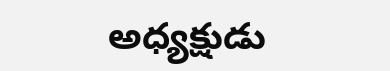అధ్యక్షుడు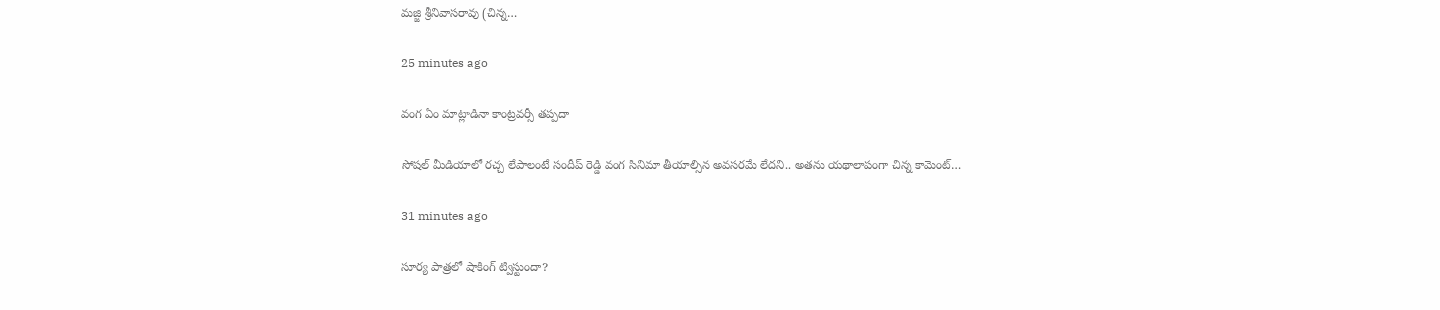మజ్జి శ్రీనివాసరావు (చిన్న…

25 minutes ago

వంగ ఏం మాట్లాడినా కాంట్రవర్సీ తప్పదా

సోషల్ మీడియాలో రచ్చ లేపాలంటే సందీప్ రెడ్డి వంగ సినిమా తీయాల్సిన అవసరమే లేదని.. అతను యథాలాపంగా చిన్న కామెంట్…

31 minutes ago

సూర్య పాత్రలో షాకింగ్ ట్విస్టుందా?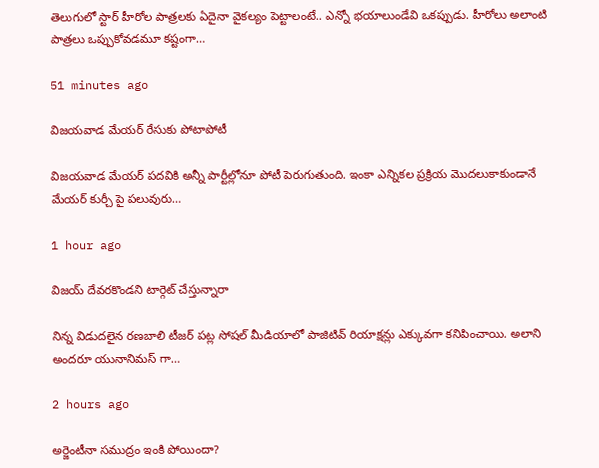తెలుగులో స్టార్ హీరోల పాత్రలకు ఏదైనా వైకల్యం పెట్టాలంటే.. ఎన్నో భయాలుండేవి ఒకప్పుడు. హీరోలు అలాంటి పాత్రలు ఒప్పుకోవడమూ కష్టంగా…

51 minutes ago

విజయవాడ మేయర్ రేసుకు పోటాపోటీ

విజయవాడ మేయర్ పదవికి అన్నీ పార్టీల్లోనూ పోటీ పెరుగుతుంది. ఇంకా ఎన్నికల ప్రక్రియ మొదలుకాకుండానే మేయర్ కుర్చీ పై పలువురు…

1 hour ago

విజయ్ దేవరకొండని టార్గెట్ చేస్తున్నారా

నిన్న విడుదలైన రణబాలి టీజర్ పట్ల సోషల్ మీడియాలో పాజిటివ్ రియాక్షన్లు ఎక్కువగా కనిపించాయి. అలాని అందరూ యునానిమస్ గా…

2 hours ago

అర్జెంటీనా సముద్రం ఇంకి పోయిందా?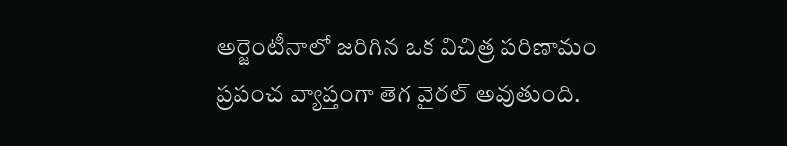అర్జెంటీనాలో జరిగిన ఒక విచిత్ర పరిణామం ప్రపంచ వ్యాప్తంగా తెగ వైరల్ అవుతుంది.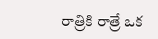రాత్రికి రాత్రే ఒక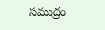సముద్రం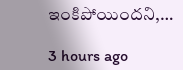ఇంకిపోయిందని,…

3 hours ago